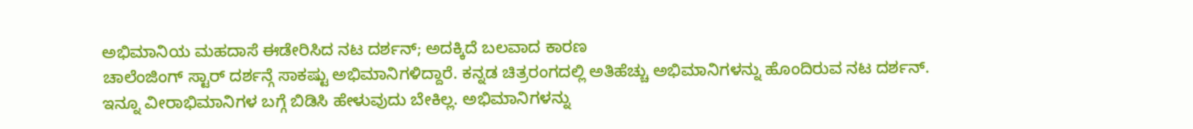ಅಭಿಮಾನಿಯ ಮಹದಾಸೆ ಈಡೇರಿಸಿದ ನಟ ದರ್ಶನ್; ಅದಕ್ಕಿದೆ ಬಲವಾದ ಕಾರಣ
ಚಾಲೆಂಜಿಂಗ್ ಸ್ಟಾರ್ ದರ್ಶನ್ಗೆ ಸಾಕಷ್ಟು ಅಭಿಮಾನಿಗಳಿದ್ದಾರೆ. ಕನ್ನಡ ಚಿತ್ರರಂಗದಲ್ಲಿ ಅತಿಹೆಚ್ಚು ಅಭಿಮಾನಿಗಳನ್ನು ಹೊಂದಿರುವ ನಟ ದರ್ಶನ್. ಇನ್ನೂ ವೀರಾಭಿಮಾನಿಗಳ ಬಗ್ಗೆ ಬಿಡಿಸಿ ಹೇಳುವುದು ಬೇಕಿಲ್ಲ. ಅಭಿಮಾನಿಗಳನ್ನು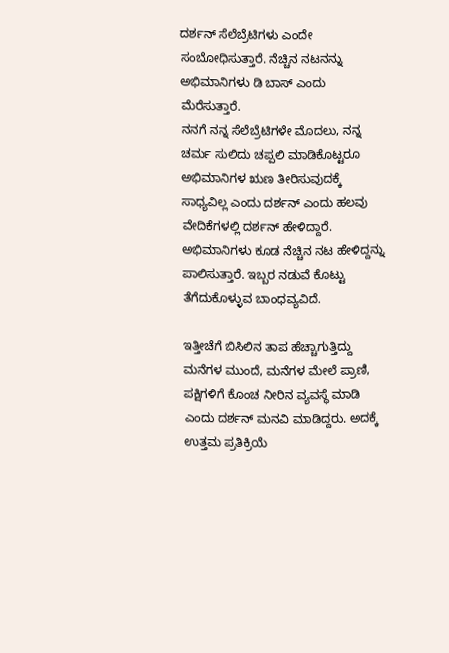ದರ್ಶನ್ ಸೆಲೆಬ್ರೆಟಿಗಳು ಎಂದೇ ಸಂಬೋಧಿಸುತ್ತಾರೆ. ನೆಚ್ಚಿನ ನಟನನ್ನು ಅಭಿಮಾನಿಗಳು ಡಿ ಬಾಸ್ ಎಂದು ಮೆರೆಸುತ್ತಾರೆ.
ನನಗೆ ನನ್ನ ಸೆಲೆಬ್ರೆಟಿಗಳೇ ಮೊದಲು, ನನ್ನ ಚರ್ಮ ಸುಲಿದು ಚಪ್ಪಲಿ ಮಾಡಿಕೊಟ್ಟರೂ ಅಭಿಮಾನಿಗಳ ಋಣ ತೀರಿಸುವುದಕ್ಕೆ ಸಾಧ್ಯವಿಲ್ಲ ಎಂದು ದರ್ಶನ್ ಎಂದು ಹಲವು ವೇದಿಕೆಗಳಲ್ಲಿ ದರ್ಶನ್ ಹೇಳಿದ್ದಾರೆ. ಅಭಿಮಾನಿಗಳು ಕೂಡ ನೆಚ್ಚಿನ ನಟ ಹೇಳಿದ್ದನ್ನು ಪಾಲಿಸುತ್ತಾರೆ. ಇಬ್ಬರ ನಡುವೆ ಕೊಟ್ಟು ತೆಗೆದುಕೊಳ್ಳುವ ಬಾಂಧವ್ಯವಿದೆ.

ಇತ್ತೀಚೆಗೆ ಬಿಸಿಲಿನ ತಾಪ ಹೆಚ್ಚಾಗುತ್ತಿದ್ದು ಮನೆಗಳ ಮುಂದೆ, ಮನೆಗಳ ಮೇಲೆ ಪ್ರಾಣಿ, ಪಕ್ಷಿಗಳಿಗೆ ಕೊಂಚ ನೀರಿನ ವ್ಯವಸ್ಥೆ ಮಾಡಿ ಎಂದು ದರ್ಶನ್ ಮನವಿ ಮಾಡಿದ್ದರು. ಅದಕ್ಕೆ ಉತ್ತಮ ಪ್ರತಿಕ್ರಿಯೆ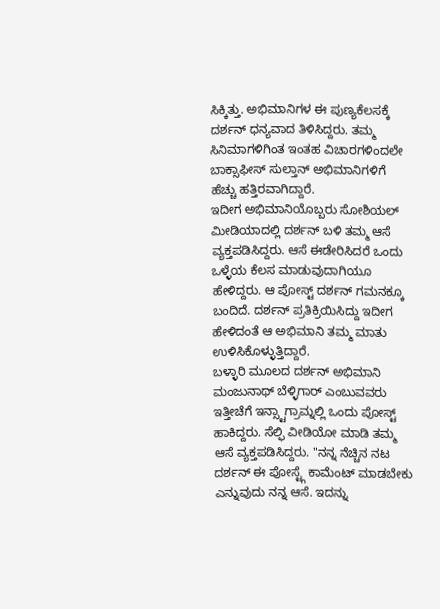ಸಿಕ್ಕಿತ್ತು. ಅಭಿಮಾನಿಗಳ ಈ ಪುಣ್ಯಕೆಲಸಕ್ಕೆ ದರ್ಶನ್ ಧನ್ಯವಾದ ತಿಳಿಸಿದ್ದರು. ತಮ್ಮ ಸಿನಿಮಾಗಳಿಗಿಂತ ಇಂತಹ ವಿಚಾರಗಳಿಂದಲೇ ಬಾಕ್ಸಾಫೀಸ್ ಸುಲ್ತಾನ್ ಅಭಿಮಾನಿಗಳಿಗೆ ಹೆಚ್ಚು ಹತ್ತಿರವಾಗಿದ್ದಾರೆ.
ಇದೀಗ ಅಭಿಮಾನಿಯೊಬ್ಬರು ಸೋಶಿಯಲ್ ಮೀಡಿಯಾದಲ್ಲಿ ದರ್ಶನ್ ಬಳಿ ತಮ್ಮ ಆಸೆ ವ್ಯಕ್ತಪಡಿಸಿದ್ದರು. ಆಸೆ ಈಡೇರಿಸಿದರೆ ಒಂದು ಒಳ್ಳೆಯ ಕೆಲಸ ಮಾಡುವುದಾಗಿಯೂ ಹೇಳಿದ್ದರು. ಆ ಪೋಸ್ಟ್ ದರ್ಶನ್ ಗಮನಕ್ಕೂ ಬಂದಿದೆ. ದರ್ಶನ್ ಪ್ರತಿಕ್ರಿಯಿಸಿದ್ದು ಇದೀಗ ಹೇಳಿದಂತೆ ಆ ಅಭಿಮಾನಿ ತಮ್ಮ ಮಾತು ಉಳಿಸಿಕೊಳ್ಳುತ್ತಿದ್ದಾರೆ.
ಬಳ್ಳಾರಿ ಮೂಲದ ದರ್ಶನ್ ಅಭಿಮಾನಿ ಮಂಜುನಾಥ್ ಬೆಳ್ಳಿಗಾರ್ ಎಂಬುವವರು ಇತ್ತೀಚೆಗೆ ಇನ್ಸ್ಟಾಗ್ರಾಮ್ನಲ್ಲಿ ಒಂದು ಪೋಸ್ಟ್ ಹಾಕಿದ್ದರು. ಸೆಲ್ಫಿ ವೀಡಿಯೋ ಮಾಡಿ ತಮ್ಮ ಆಸೆ ವ್ಯಕ್ತಪಡಿಸಿದ್ದರು. "ನನ್ನ ನೆಚ್ಚಿನ ನಟ ದರ್ಶನ್ ಈ ಪೋಸ್ಟ್ಗೆ ಕಾಮೆಂಟ್ ಮಾಡಬೇಕು ಎನ್ನುವುದು ನನ್ನ ಆಸೆ. ಇದನ್ನು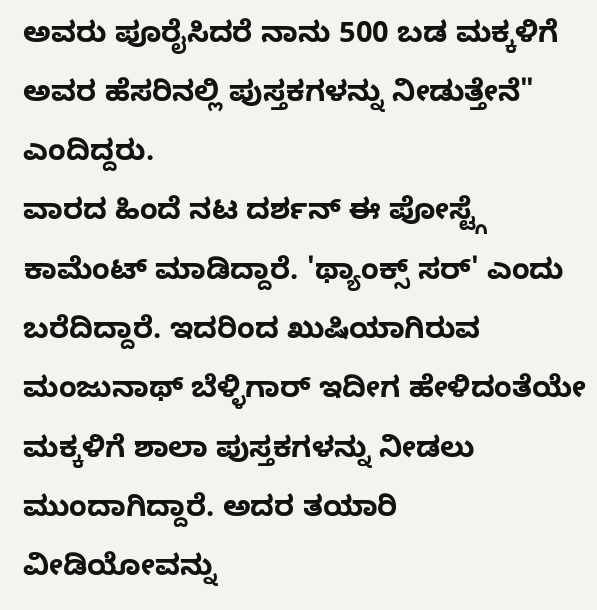ಅವರು ಪೂರೈಸಿದರೆ ನಾನು 500 ಬಡ ಮಕ್ಕಳಿಗೆ ಅವರ ಹೆಸರಿನಲ್ಲಿ ಪುಸ್ತಕಗಳನ್ನು ನೀಡುತ್ತೇನೆ" ಎಂದಿದ್ದರು.
ವಾರದ ಹಿಂದೆ ನಟ ದರ್ಶನ್ ಈ ಪೋಸ್ಟ್ಗೆ ಕಾಮೆಂಟ್ ಮಾಡಿದ್ದಾರೆ. 'ಥ್ಯಾಂಕ್ಸ್ ಸರ್' ಎಂದು ಬರೆದಿದ್ದಾರೆ. ಇದರಿಂದ ಖುಷಿಯಾಗಿರುವ ಮಂಜುನಾಥ್ ಬೆಳ್ಳಿಗಾರ್ ಇದೀಗ ಹೇಳಿದಂತೆಯೇ ಮಕ್ಕಳಿಗೆ ಶಾಲಾ ಪುಸ್ತಕಗಳನ್ನು ನೀಡಲು ಮುಂದಾಗಿದ್ದಾರೆ. ಅದರ ತಯಾರಿ ವೀಡಿಯೋವನ್ನು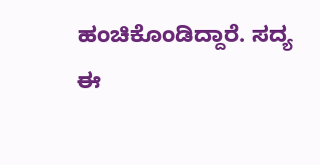ಹಂಚಿಕೊಂಡಿದ್ದಾರೆ. ಸದ್ಯ ಈ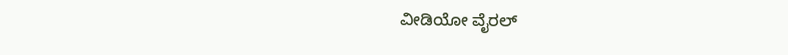ವೀಡಿಯೋ ವೈರಲ್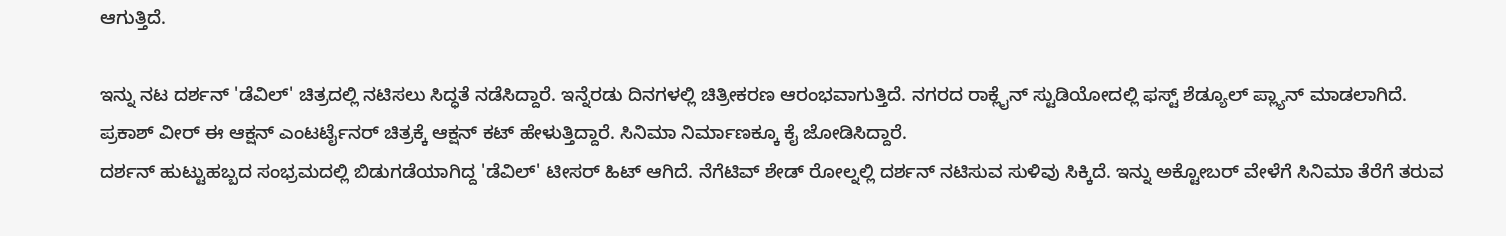ಆಗುತ್ತಿದೆ.

ಇನ್ನು ನಟ ದರ್ಶನ್ 'ಡೆವಿಲ್' ಚಿತ್ರದಲ್ಲಿ ನಟಿಸಲು ಸಿದ್ಧತೆ ನಡೆಸಿದ್ದಾರೆ. ಇನ್ನೆರಡು ದಿನಗಳಲ್ಲಿ ಚಿತ್ರೀಕರಣ ಆರಂಭವಾಗುತ್ತಿದೆ. ನಗರದ ರಾಕ್ಲೈನ್ ಸ್ಟುಡಿಯೋದಲ್ಲಿ ಫಸ್ಟ್ ಶೆಡ್ಯೂಲ್ ಪ್ಲ್ಯಾನ್ ಮಾಡಲಾಗಿದೆ. ಪ್ರಕಾಶ್ ವೀರ್ ಈ ಆಕ್ಷನ್ ಎಂಟರ್ಟೈನರ್ ಚಿತ್ರಕ್ಕೆ ಆಕ್ಷನ್ ಕಟ್ ಹೇಳುತ್ತಿದ್ದಾರೆ. ಸಿನಿಮಾ ನಿರ್ಮಾಣಕ್ಕೂ ಕೈ ಜೋಡಿಸಿದ್ದಾರೆ.
ದರ್ಶನ್ ಹುಟ್ಟುಹಬ್ಬದ ಸಂಭ್ರಮದಲ್ಲಿ ಬಿಡುಗಡೆಯಾಗಿದ್ದ 'ಡೆವಿಲ್' ಟೀಸರ್ ಹಿಟ್ ಆಗಿದೆ. ನೆಗೆಟಿವ್ ಶೇಡ್ ರೋಲ್ನಲ್ಲಿ ದರ್ಶನ್ ನಟಿಸುವ ಸುಳಿವು ಸಿಕ್ಕಿದೆ. ಇನ್ನು ಅಕ್ಟೋಬರ್ ವೇಳೆಗೆ ಸಿನಿಮಾ ತೆರೆಗೆ ತರುವ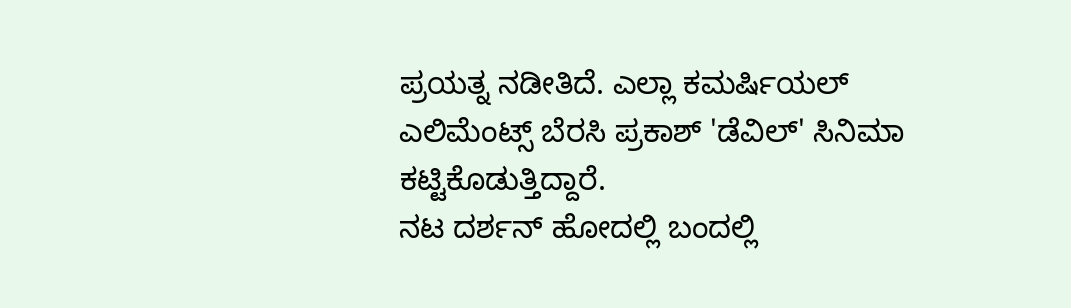ಪ್ರಯತ್ನ ನಡೀತಿದೆ. ಎಲ್ಲಾ ಕಮರ್ಷಿಯಲ್ ಎಲಿಮೆಂಟ್ಸ್ ಬೆರಸಿ ಪ್ರಕಾಶ್ 'ಡೆವಿಲ್' ಸಿನಿಮಾ ಕಟ್ಟಿಕೊಡುತ್ತಿದ್ದಾರೆ.
ನಟ ದರ್ಶನ್ ಹೋದಲ್ಲಿ ಬಂದಲ್ಲಿ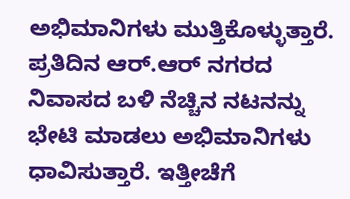ಅಭಿಮಾನಿಗಳು ಮುತ್ತಿಕೊಳ್ಳುತ್ತಾರೆ. ಪ್ರತಿದಿನ ಆರ್.ಆರ್ ನಗರದ ನಿವಾಸದ ಬಳಿ ನೆಚ್ಚಿನ ನಟನನ್ನು ಭೇಟಿ ಮಾಡಲು ಅಭಿಮಾನಿಗಳು ಧಾವಿಸುತ್ತಾರೆ. ಇತ್ತೀಚೆಗೆ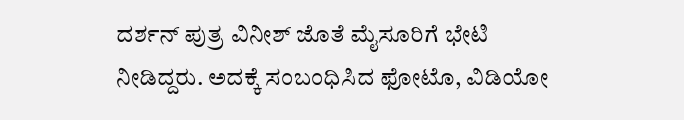ದರ್ಶನ್ ಪುತ್ರ ವಿನೀಶ್ ಜೊತೆ ಮೈಸೂರಿಗೆ ಭೇಟಿ ನೀಡಿದ್ದರು. ಅದಕ್ಕೆ ಸಂಬಂಧಿಸಿದ ಫೋಟೊ, ವಿಡಿಯೋ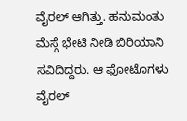ವೈರಲ್ ಆಗಿತ್ತು. ಹನುಮಂತು ಮೆಸ್ಗೆ ಭೇಟಿ ನೀಡಿ ಬಿರಿಯಾನಿ ಸವಿದಿದ್ದರು. ಆ ಫೋಟೊಗಳು ವೈರಲ್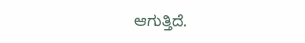ಆಗುತ್ತಿದೆ.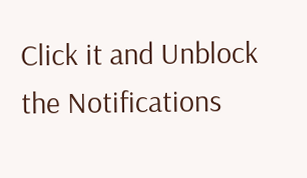Click it and Unblock the Notifications